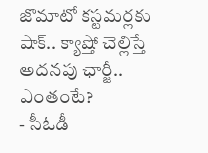జొమాటో కస్టమర్లకు షాక్.. క్యాష్తో చెల్లిస్తే అదనపు ఛార్జీ.. ఎంతంటే?
- సీఓడీ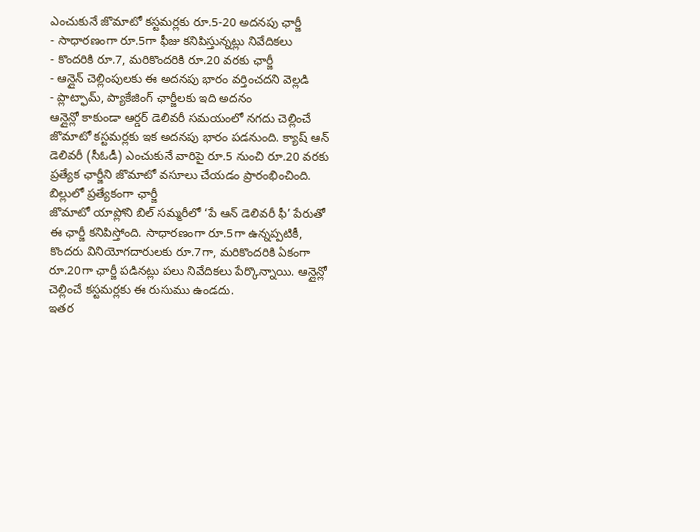ఎంచుకునే జొమాటో కస్టమర్లకు రూ.5-20 అదనపు ఛార్జీ
- సాధారణంగా రూ.5గా ఫీజు కనిపిస్తున్నట్లు నివేదికలు
- కొందరికి రూ.7, మరికొందరికి రూ.20 వరకు ఛార్జీ
- ఆన్లైన్ చెల్లింపులకు ఈ అదనపు భారం వర్తించదని వెల్లడి
- ప్లాట్ఫామ్, ప్యాకేజింగ్ ఛార్జీలకు ఇది అదనం
ఆన్లైన్లో కాకుండా ఆర్డర్ డెలివరీ సమయంలో నగదు చెల్లించే జొమాటో కస్టమర్లకు ఇక అదనపు భారం పడనుంది. క్యాష్ ఆన్ డెలివరీ (సీఓడీ) ఎంచుకునే వారిపై రూ.5 నుంచి రూ.20 వరకు ప్రత్యేక ఛార్జీని జొమాటో వసూలు చేయడం ప్రారంభించింది.
బిల్లులో ప్రత్యేకంగా ఛార్జీ
జొమాటో యాప్లోని బిల్ సమ్మరీలో ‘పే ఆన్ డెలివరీ ఫీ’ పేరుతో ఈ ఛార్జీ కనిపిస్తోంది. సాధారణంగా రూ.5గా ఉన్నప్పటికీ, కొందరు వినియోగదారులకు రూ.7గా, మరికొందరికి ఏకంగా రూ.20గా ఛార్జీ పడినట్లు పలు నివేదికలు పేర్కొన్నాయి. ఆన్లైన్లో చెల్లించే కస్టమర్లకు ఈ రుసుము ఉండదు.
ఇతర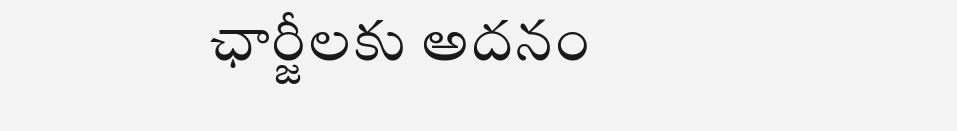ఛార్జీలకు అదనం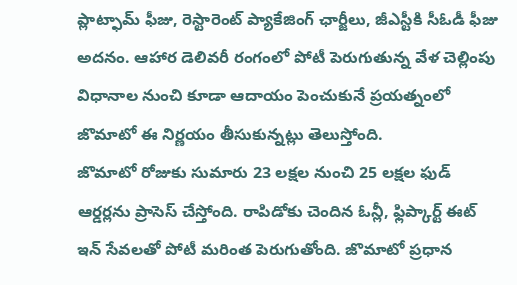ప్లాట్ఫామ్ ఫీజు, రెస్టారెంట్ ప్యాకేజింగ్ ఛార్జీలు, జీఎస్టీకి సీఓడీ ఫీజు అదనం. ఆహార డెలివరీ రంగంలో పోటీ పెరుగుతున్న వేళ చెల్లింపు విధానాల నుంచి కూడా ఆదాయం పెంచుకునే ప్రయత్నంలో జొమాటో ఈ నిర్ణయం తీసుకున్నట్లు తెలుస్తోంది.
జొమాటో రోజుకు సుమారు 23 లక్షల నుంచి 25 లక్షల ఫుడ్ ఆర్డర్లను ప్రాసెస్ చేస్తోంది. రాపిడోకు చెందిన ఓన్లీ, ఫ్లిప్కార్ట్ ఈట్ ఇన్ సేవలతో పోటీ మరింత పెరుగుతోంది. జొమాటో ప్రధాన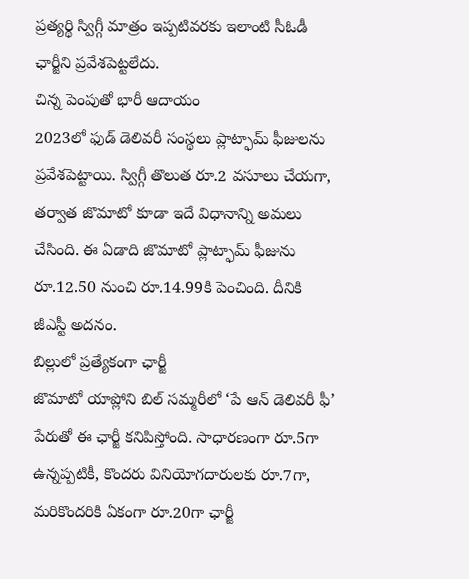ప్రత్యర్థి స్విగ్గీ మాత్రం ఇప్పటివరకు ఇలాంటి సీఓడీ ఛార్జీని ప్రవేశపెట్టలేదు.
చిన్న పెంపుతో భారీ ఆదాయం
2023లో ఫుడ్ డెలివరీ సంస్థలు ప్లాట్ఫామ్ ఫీజులను ప్రవేశపెట్టాయి. స్విగ్గీ తొలుత రూ.2 వసూలు చేయగా, తర్వాత జొమాటో కూడా ఇదే విధానాన్ని అమలు చేసింది. ఈ ఏడాది జొమాటో ప్లాట్ఫామ్ ఫీజును రూ.12.50 నుంచి రూ.14.99కి పెంచింది. దీనికి జీఎస్టీ అదనం.
బిల్లులో ప్రత్యేకంగా ఛార్జీ
జొమాటో యాప్లోని బిల్ సమ్మరీలో ‘పే ఆన్ డెలివరీ ఫీ’ పేరుతో ఈ ఛార్జీ కనిపిస్తోంది. సాధారణంగా రూ.5గా ఉన్నప్పటికీ, కొందరు వినియోగదారులకు రూ.7గా, మరికొందరికి ఏకంగా రూ.20గా ఛార్జీ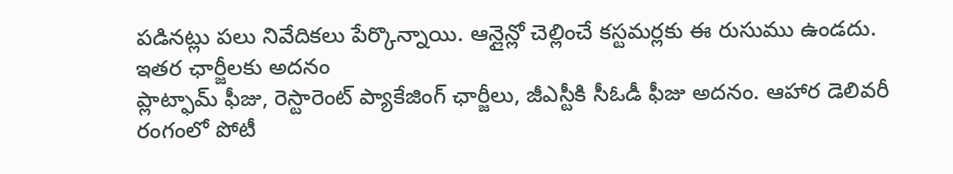పడినట్లు పలు నివేదికలు పేర్కొన్నాయి. ఆన్లైన్లో చెల్లించే కస్టమర్లకు ఈ రుసుము ఉండదు.
ఇతర ఛార్జీలకు అదనం
ప్లాట్ఫామ్ ఫీజు, రెస్టారెంట్ ప్యాకేజింగ్ ఛార్జీలు, జీఎస్టీకి సీఓడీ ఫీజు అదనం. ఆహార డెలివరీ రంగంలో పోటీ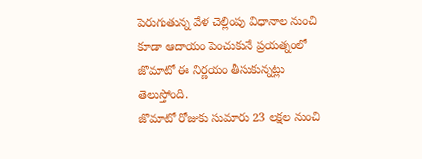పెరుగుతున్న వేళ చెల్లింపు విధానాల నుంచి కూడా ఆదాయం పెంచుకునే ప్రయత్నంలో జొమాటో ఈ నిర్ణయం తీసుకున్నట్లు తెలుస్తోంది.
జొమాటో రోజుకు సుమారు 23 లక్షల నుంచి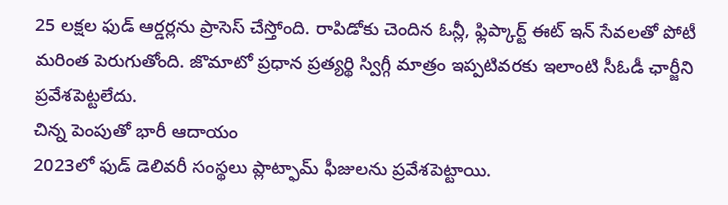25 లక్షల ఫుడ్ ఆర్డర్లను ప్రాసెస్ చేస్తోంది. రాపిడోకు చెందిన ఓన్లీ, ఫ్లిప్కార్ట్ ఈట్ ఇన్ సేవలతో పోటీ మరింత పెరుగుతోంది. జొమాటో ప్రధాన ప్రత్యర్థి స్విగ్గీ మాత్రం ఇప్పటివరకు ఇలాంటి సీఓడీ ఛార్జీని ప్రవేశపెట్టలేదు.
చిన్న పెంపుతో భారీ ఆదాయం
2023లో ఫుడ్ డెలివరీ సంస్థలు ప్లాట్ఫామ్ ఫీజులను ప్రవేశపెట్టాయి.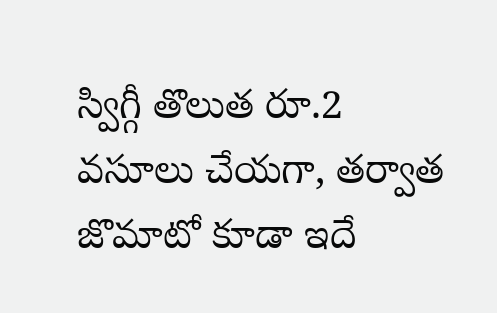స్విగ్గీ తొలుత రూ.2 వసూలు చేయగా, తర్వాత జొమాటో కూడా ఇదే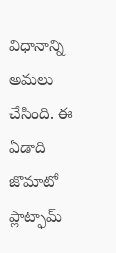విధానాన్ని అమలు చేసింది. ఈ ఏడాది జొమాటో ప్లాట్ఫామ్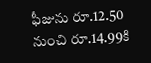ఫీజును రూ.12.50 నుంచి రూ.14.99కి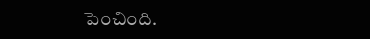పెంచింది.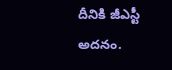దీనికి జీఎస్టీ అదనం.